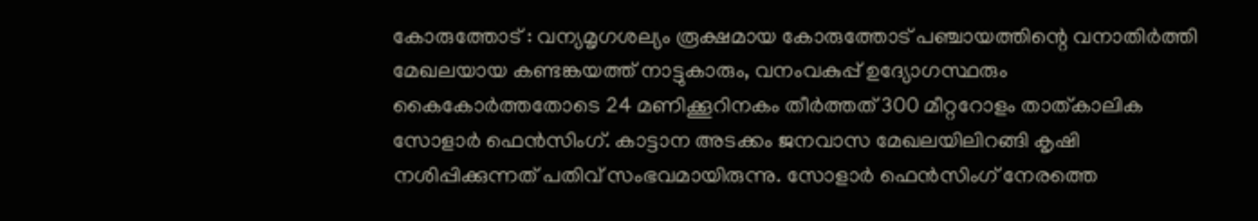കോരുത്തോട് : വന്യമൃഗശല്യം രൂക്ഷമായ കോരുത്തോട് പഞ്ചായത്തിന്റെ വനാതിർത്തി മേഖലയായ കണ്ടങ്കയത്ത് നാട്ടുകാരും, വനംവകുപ്പ് ഉദ്യോഗസ്ഥരും കൈകോർത്തതോടെ 24 മണിക്കൂറിനകം തീർത്തത് 300 മീറ്ററോളം താത്കാലിക സോളാർ ഫെൻസിംഗ്. കാട്ടാന അടക്കം ജനവാസ മേഖലയിലിറങ്ങി കൃഷി നശിപ്പിക്കുന്നത് പതിവ് സംഭവമായിരുന്നു. സോളാർ ഫെൻസിംഗ് നേരത്തെ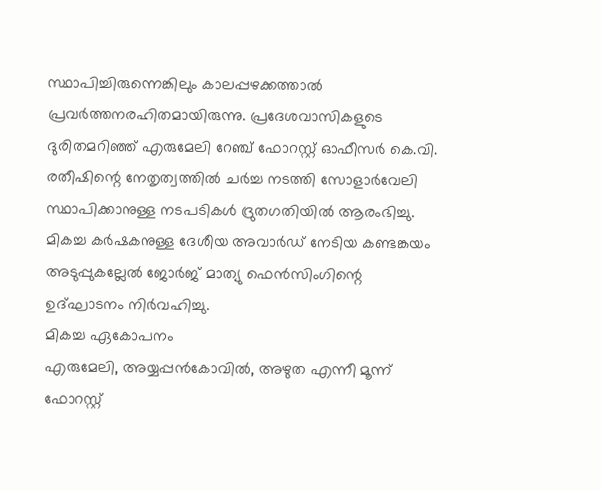സ്ഥാപിച്ചിരുന്നെങ്കിലും കാലപ്പഴക്കത്താൽ പ്രവർത്തനരഹിതമായിരുന്നു. പ്രദേശവാസികളുടെ ദുരിതമറിഞ്ഞ് എരുമേലി റേഞ്ച് ഫോറസ്റ്റ് ഓഫീസർ കെ.വി. രതീഷിന്റെ നേതൃത്വത്തിൽ ചർച്ച നടത്തി സോളാർവേലി സ്ഥാപിക്കാനുള്ള നടപടികൾ ദ്രുതഗതിയിൽ ആരംഭിച്ചു. മികച്ച കർഷകനുള്ള ദേശീയ അവാർഡ് നേടിയ കണ്ടങ്കയം അടുപ്പുകല്ലേൽ ജോർജ് മാത്യു ഫെൻസിംഗിന്റെ ഉദ്ഘാടനം നിർവഹിച്ചു.
മികച്ച ഏകോപനം
എരുമേലി, അയ്യപ്പൻകോവിൽ, അഴുത എന്നീ മൂന്ന് ഫോറസ്റ്റ്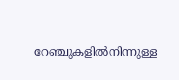റേഞ്ചുകളിൽനിന്നുള്ള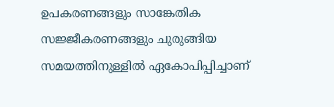ഉപകരണങ്ങളും സാങ്കേതിക സജ്ജീകരണങ്ങളും ചുരുങ്ങിയ സമയത്തിനുള്ളിൽ ഏകോപിപ്പിച്ചാണ്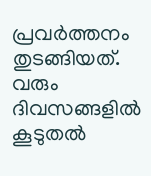പ്രവർത്തനം തുടങ്ങിയത്. വരും ദിവസങ്ങളിൽ കൂടുതൽ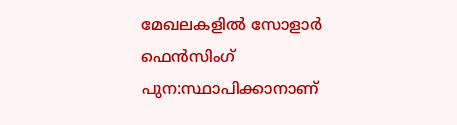മേഖലകളിൽ സോളാർ ഫെൻസിംഗ് പുന:സ്ഥാപിക്കാനാണ്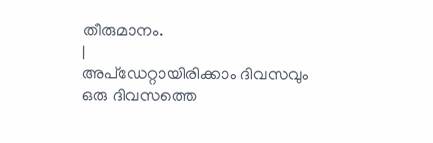തീരുമാനം.
|
അപ്ഡേറ്റായിരിക്കാം ദിവസവും
ഒരു ദിവസത്തെ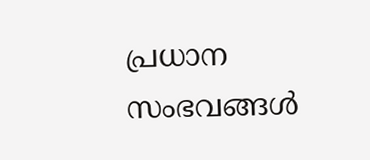പ്രധാന സംഭവങ്ങൾ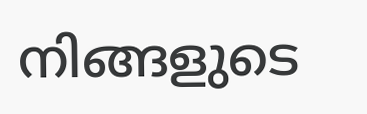നിങ്ങളുടെ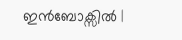ഇൻബോക്സിൽ |